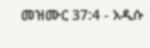መዝሙር 37:4 - አዲሱ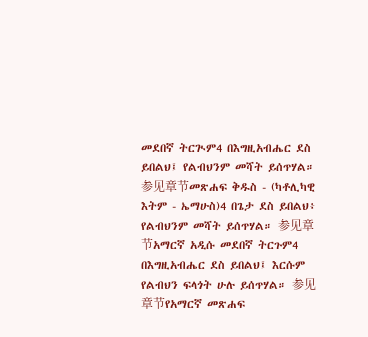መደበኛ ትርጒም4 በእግዚአብሔር ደስ ይበልህ፤ የልብህንም መሻት ይሰጥሃል። 参见章节መጽሐፍ ቅዱስ - (ካቶሊካዊ እትም - ኤማሁስ)4 በጌታ ደስ ይበልህ፥ የልብህንም መሻት ይሰጥሃል። 参见章节አማርኛ አዲሱ መደበኛ ትርጉም4 በእግዚአብሔር ደስ ይበልህ፤ እርሱም የልብህን ፍላጎት ሁሉ ይሰጥሃል። 参见章节የአማርኛ መጽሐፍ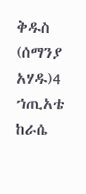ቅዱስ (ሰማንያ አሃዱ)4 ኀጢአቴ ከራሴ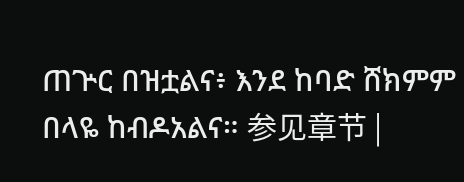ጠጕር በዝቷልና፥ እንደ ከባድ ሸክምም በላዬ ከብዶአልና። 参见章节 |